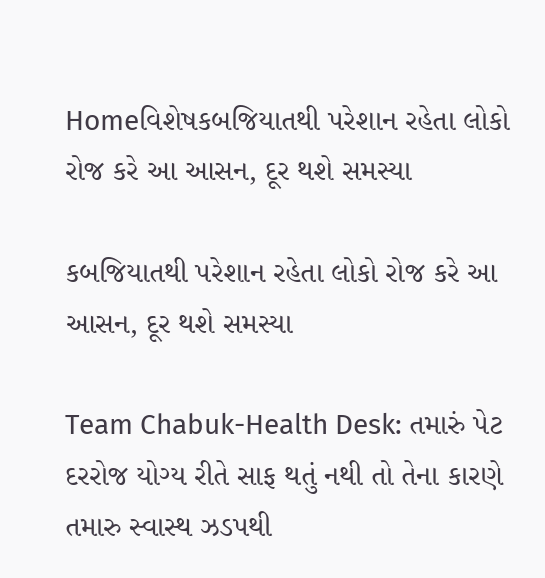Homeવિશેષકબજિયાતથી પરેશાન રહેતા લોકો રોજ કરે આ આસન, દૂર થશે સમસ્યા

કબજિયાતથી પરેશાન રહેતા લોકો રોજ કરે આ આસન, દૂર થશે સમસ્યા

Team Chabuk-Health Desk: તમારું પેટ દરરોજ યોગ્ય રીતે સાફ થતું નથી તો તેના કારણે તમારુ સ્વાસ્થ ઝડપથી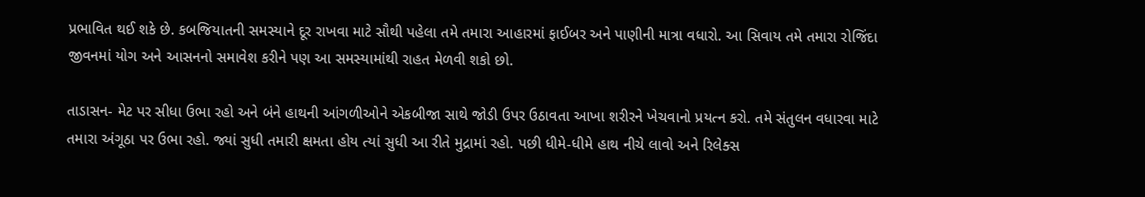પ્રભાવિત થઈ શકે છે. કબજિયાતની સમસ્યાને દૂર રાખવા માટે સૌથી પહેલા તમે તમારા આહારમાં ફાઈબર અને પાણીની માત્રા વધારો. આ સિવાય તમે તમારા રોજિંદા જીવનમાં યોગ અને આસનનો સમાવેશ કરીને પણ આ સમસ્યામાંથી રાહત મેળવી શકો છો.

તાડાસન- મેટ પર સીધા ઉભા રહો અને બંને હાથની આંગળીઓને એકબીજા સાથે જોડી ઉપર ઉઠાવતા આખા શરીરને ખેચવાનો પ્રયત્ન કરો. તમે સંતુલન વધારવા માટે તમારા અંગૂઠા પર ઉભા રહો. જ્યાં સુધી તમારી ક્ષમતા હોય ત્યાં સુધી આ રીતે મુદ્રામાં રહો. પછી ધીમે-ધીમે હાથ નીચે લાવો અને રિલેક્સ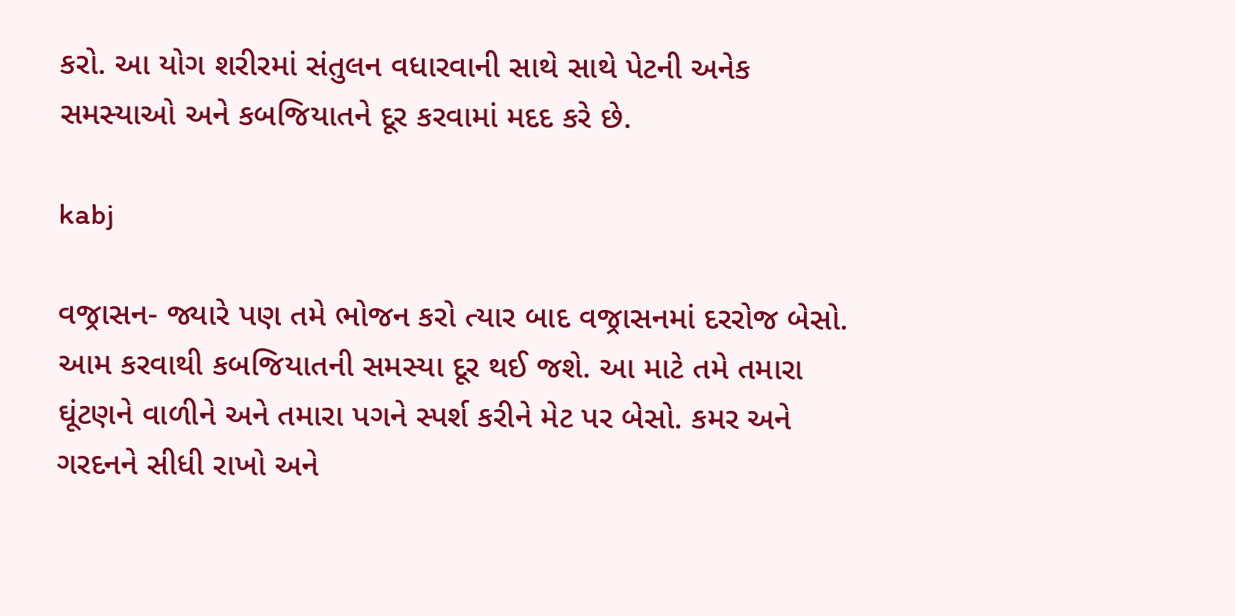કરો. આ યોગ શરીરમાં સંતુલન વધારવાની સાથે સાથે પેટની અનેક સમસ્યાઓ અને કબજિયાતને દૂર કરવામાં મદદ કરે છે.

kabj

વજ્રાસન- જ્યારે પણ તમે ભોજન કરો ત્યાર બાદ વજ્રાસનમાં દરરોજ બેસો. આમ કરવાથી કબજિયાતની સમસ્યા દૂર થઈ જશે. આ માટે તમે તમારા ઘૂંટણને વાળીને અને તમારા પગને સ્પર્શ કરીને મેટ પર બેસો. કમર અને ગરદનને સીધી રાખો અને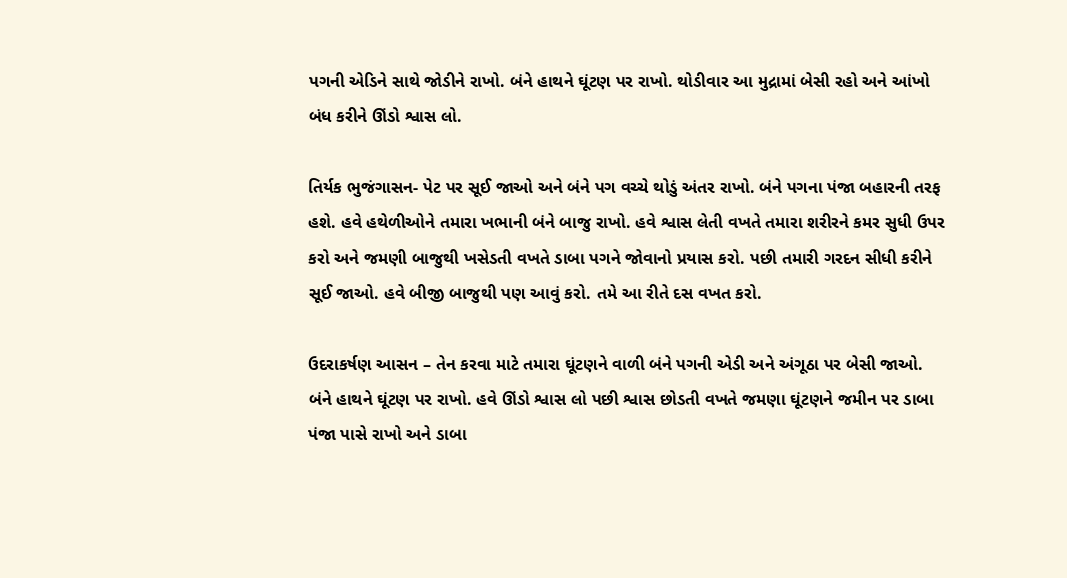પગની એડિને સાથે જોડીને રાખો. બંને હાથને ઘૂંટણ પર રાખો. થોડીવાર આ મુદ્રામાં બેસી રહો અને આંખો બંધ કરીને ઊંડો શ્વાસ લો.

તિર્યક ભુજંગાસન- પેટ પર સૂઈ જાઓ અને બંને પગ વચ્ચે થોડું અંતર રાખો. બંને પગના પંજા બહારની તરફ હશે. હવે હથેળીઓને તમારા ખભાની બંને બાજુ રાખો. હવે શ્વાસ લેતી વખતે તમારા શરીરને કમર સુધી ઉપર કરો અને જમણી બાજુથી ખસેડતી વખતે ડાબા પગને જોવાનો પ્રયાસ કરો. પછી તમારી ગરદન સીધી કરીને સૂઈ જાઓ. હવે બીજી બાજુથી પણ આવું કરો. તમે આ રીતે દસ વખત કરો.

ઉદરાકર્ષણ આસન – તેન કરવા માટે તમારા ઘૂંટણને વાળી બંને પગની એડી અને અંગૂઠા પર બેસી જાઓ. બંને હાથને ઘૂંટણ પર રાખો. હવે ઊંડો શ્વાસ લો પછી શ્વાસ છોડતી વખતે જમણા ઘૂંટણને જમીન પર ડાબા પંજા પાસે રાખો અને ડાબા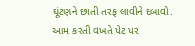ઘૂંટણને છાતી તરફ લાવીને દબાવો. આમ કરતી વખતે પેટ પર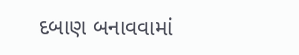દબાણ બનાવવામાં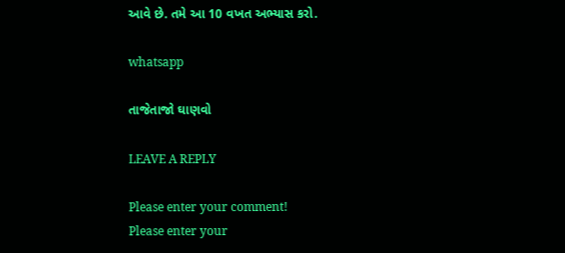આવે છે. તમે આ 10 વખત અભ્યાસ કરો.

whatsapp

તાજેતાજો ઘાણવો

LEAVE A REPLY

Please enter your comment!
Please enter your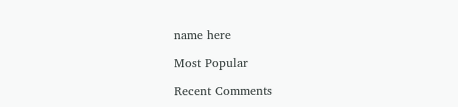name here

Most Popular

Recent Comments